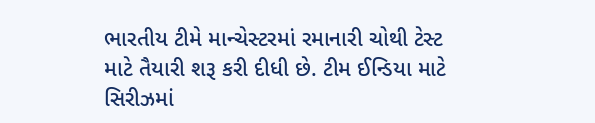ભારતીય ટીમે માન્ચેસ્ટરમાં રમાનારી ચોથી ટેસ્ટ માટે તૈયારી શરૂ કરી દીધી છે. ટીમ ઈન્ડિયા માટે સિરીઝમાં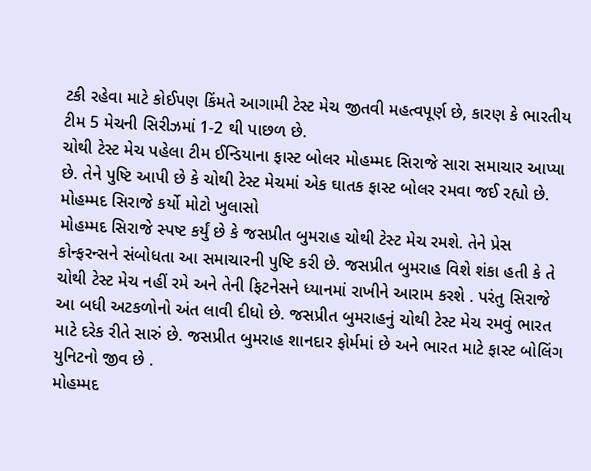ટકી રહેવા માટે કોઈપણ કિંમતે આગામી ટેસ્ટ મેચ જીતવી મહત્વપૂર્ણ છે, કારણ કે ભારતીય ટીમ 5 મેચની સિરીઝમાં 1-2 થી પાછળ છે.
ચોથી ટેસ્ટ મેચ પહેલા ટીમ ઈન્ડિયાના ફાસ્ટ બોલર મોહમ્મદ સિરાજે સારા સમાચાર આપ્યા છે. તેને પુષ્ટિ આપી છે કે ચોથી ટેસ્ટ મેચમાં એક ઘાતક ફાસ્ટ બોલર રમવા જઈ રહ્યો છે.
મોહમ્મદ સિરાજે કર્યો મોટો ખુલાસો
મોહમ્મદ સિરાજે સ્પષ્ટ કર્યું છે કે જસપ્રીત બુમરાહ ચોથી ટેસ્ટ મેચ રમશે. તેને પ્રેસ કોન્ફરન્સને સંબોધતા આ સમાચારની પુષ્ટિ કરી છે. જસપ્રીત બુમરાહ વિશે શંકા હતી કે તે ચોથી ટેસ્ટ મેચ નહીં રમે અને તેની ફિટનેસને ધ્યાનમાં રાખીને આરામ કરશે . પરંતુ સિરાજે આ બધી અટકળોનો અંત લાવી દીધો છે. જસપ્રીત બુમરાહનું ચોથી ટેસ્ટ મેચ રમવું ભારત માટે દરેક રીતે સારું છે. જસપ્રીત બુમરાહ શાનદાર ફોર્મમાં છે અને ભારત માટે ફાસ્ટ બોલિંગ યુનિટનો જીવ છે .
મોહમ્મદ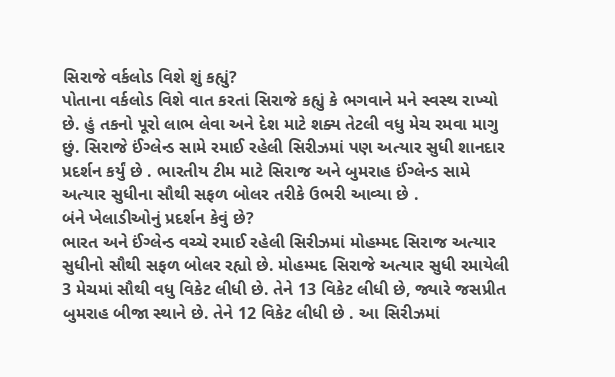સિરાજે વર્કલોડ વિશે શું કહ્યું?
પોતાના વર્કલોડ વિશે વાત કરતાં સિરાજે કહ્યું કે ભગવાને મને સ્વસ્થ રાખ્યો છે. હું તકનો પૂરો લાભ લેવા અને દેશ માટે શક્ય તેટલી વધુ મેચ રમવા માગુ છું. સિરાજે ઈંગ્લેન્ડ સામે રમાઈ રહેલી સિરીઝમાં પણ અત્યાર સુધી શાનદાર પ્રદર્શન કર્યું છે . ભારતીય ટીમ માટે સિરાજ અને બુમરાહ ઈંગ્લેન્ડ સામે અત્યાર સુધીના સૌથી સફળ બોલર તરીકે ઉભરી આવ્યા છે .
બંને ખેલાડીઓનું પ્રદર્શન કેવું છે?
ભારત અને ઈંગ્લેન્ડ વચ્ચે રમાઈ રહેલી સિરીઝમાં મોહમ્મદ સિરાજ અત્યાર સુધીનો સૌથી સફળ બોલર રહ્યો છે. મોહમ્મદ સિરાજે અત્યાર સુધી રમાયેલી 3 મેચમાં સૌથી વધુ વિકેટ લીધી છે. તેને 13 વિકેટ લીધી છે, જ્યારે જસપ્રીત બુમરાહ બીજા સ્થાને છે. તેને 12 વિકેટ લીધી છે . આ સિરીઝમાં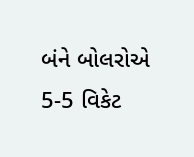બંને બોલરોએ 5-5 વિકેટ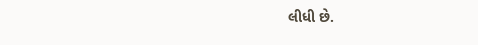લીધી છે.